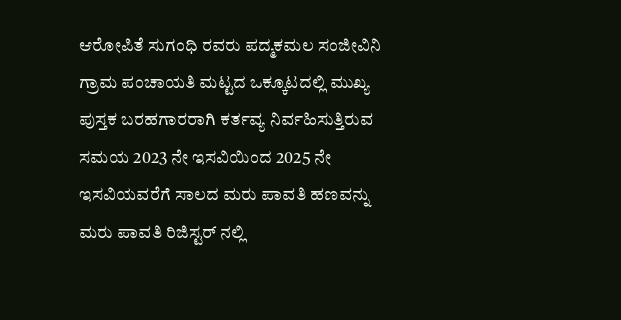ಆರೋಪಿತೆ ಸುಗಂಧಿ ರವರು ಪದ್ಮಕಮಲ ಸಂಜೀವಿನಿ ಗ್ರಾಮ ಪಂಚಾಯತಿ ಮಟ್ಟದ ಒಕ್ಕೂಟದಲ್ಲಿ ಮುಖ್ಯ ಪುಸ್ತಕ ಬರಹಗಾರರಾಗಿ ಕರ್ತವ್ಯ ನಿರ್ವಹಿಸುತ್ತಿರುವ ಸಮಯ 2023 ನೇ ಇಸವಿಯಿಂದ 2025 ನೇ ಇಸವಿಯವರೆಗೆ ಸಾಲದ ಮರು ಪಾವತಿ ಹಣವನ್ನು ಮರು ಪಾವತಿ ರಿಜಿಸ್ಟರ್ ನಲ್ಲಿ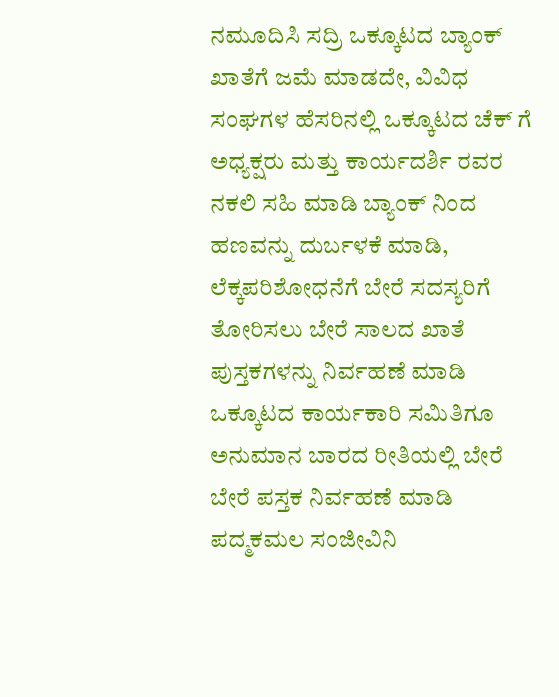ನಮೂದಿಸಿ ಸದ್ರಿ ಒಕ್ಕೂಟದ ಬ್ಯಾಂಕ್ ಖಾತೆಗೆ ಜಮೆ ಮಾಡದೇ, ವಿವಿಧ ಸಂಘಗಳ ಹೆಸರಿನಲ್ಲಿ ಒಕ್ಕೂಟದ ಚೆಕ್ ಗೆ ಅಧ್ಯಕ್ಷರು ಮತ್ತು ಕಾರ್ಯದರ್ಶಿ ರವರ ನಕಲಿ ಸಹಿ ಮಾಡಿ ಬ್ಯಾಂಕ್ ನಿಂದ ಹಣವನ್ನು ದುರ್ಬಳಕೆ ಮಾಡಿ, ಲೆಕ್ಕಪರಿಶೋಧನೆಗೆ ಬೇರೆ ಸದಸ್ಯರಿಗೆ ತೋರಿಸಲು ಬೇರೆ ಸಾಲದ ಖಾತೆ ಪುಸ್ತಕಗಳನ್ನು ನಿರ್ವಹಣೆ ಮಾಡಿ ಒಕ್ಕೂಟದ ಕಾರ್ಯಕಾರಿ ಸಮಿತಿಗೂ ಅನುಮಾನ ಬಾರದ ರೀತಿಯಲ್ಲಿ ಬೇರೆ ಬೇರೆ ಪಸ್ತಕ ನಿರ್ವಹಣೆ ಮಾಡಿ ಪದ್ಮಕಮಲ ಸಂಜೀವಿನಿ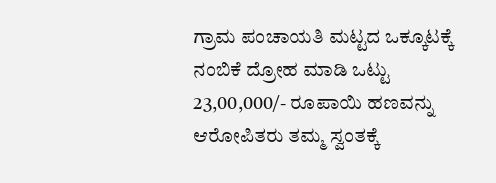ಗ್ರಾಮ ಪಂಚಾಯತಿ ಮಟ್ಟದ ಒಕ್ಕೂಟಕ್ಕೆ ನಂಬಿಕೆ ದ್ರೋಹ ಮಾಡಿ ಒಟ್ಟು 23,00,000/- ರೂಪಾಯಿ ಹಣವನ್ನು ಆರೋಪಿತರು ತಮ್ಮ ಸ್ವಂತಕ್ಕೆ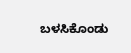ಬಳಸಿಕೊಂಡು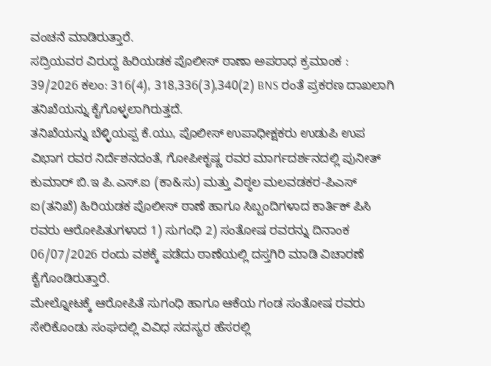ವಂಚನೆ ಮಾಡಿರುತ್ತಾರೆ.
ಸದ್ರಿಯವರ ವಿರುದ್ದ ಹಿರಿಯಡಕ ಪೊಲೀಸ್ ಠಾಣಾ ಅಪರಾಧ ಕ್ರಮಾಂಕ : 39/2026 ಕಲಂ: 316(4), 318,336(3),340(2) BNS ರಂತೆ ಪ್ರಕರಣ ದಾಖಲಾಗಿ ತನಿಖೆಯನ್ನು ಕೈಗೊಳ್ಳಲಾಗಿರುತ್ತದೆ.
ತನಿಖೆಯನ್ನು ಬೆಳ್ಳಿಯಪ್ಪ ಕೆ.ಯು, ಪೊಲೀಸ್ ಉಪಾಧೀಕ್ಷಕರು ಉಡುಪಿ ಉಪ ವಿಭಾಗ ರವರ ನಿರ್ದೆಶನದಂತೆ, ಗೋಪೀಕೃಷ್ಣ ರವರ ಮಾರ್ಗದರ್ಶನದಲ್ಲಿ ಪುನೀತ್ ಕುಮಾರ್ ಬಿ.ಇ ಪಿ.ಎಸ್.ಐ (ಕಾ&ಸು) ಮತ್ತು ವಿಠ್ಠಲ ಮಲವಡಕರ-ಪಿಎಸ್ ಐ(ತನಿಖೆ) ಹಿರಿಯಡಕ ಪೊಲೀಸ್ ಠಾಣೆ ಹಾಗೂ ಸಿಬ್ಬಂದಿಗಳಾದ ಕಾರ್ತಿಕ್ ಪಿಸಿ ರವರು ಆರೋಪಿತುಗಳಾದ 1) ಸುಗಂಧಿ 2) ಸಂತೋಷ ರವರನ್ನು ದಿನಾಂಕ 06/07/2026 ರಂದು ವಶಕ್ಕೆ ಪಡೆದು ಠಾಣೆಯಲ್ಲಿ ದಸ್ತಗಿರಿ ಮಾಡಿ ವಿಚಾರಣೆ ಕೈಗೊಂಡಿರುತ್ತಾರೆ.
ಮೇಲ್ನೋಟಕ್ಕೆ ಆರೋಪಿತೆ ಸುಗಂಧಿ ಹಾಗೂ ಆಕೆಯ ಗಂಡ ಸಂತೋಷ ರವರು ಸೇರಿಕೊಂಡು ಸಂಘದಲ್ಲಿ ವಿವಿಧ ಸದಸ್ಯರ ಹೆಸರಲ್ಲಿ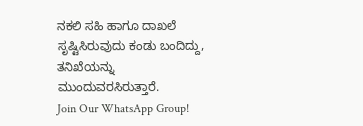ನಕಲಿ ಸಹಿ ಹಾಗೂ ದಾಖಲೆ ಸೃಷ್ಟಿಸಿರುವುದು ಕಂಡು ಬಂದಿದ್ದು, ತನಿಖೆಯನ್ನು ಮುಂದುವರಸಿರುತ್ತಾರೆ.
Join Our WhatsApp Group!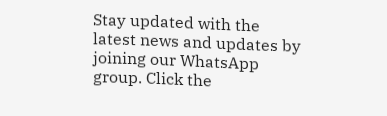Stay updated with the latest news and updates by joining our WhatsApp group. Click the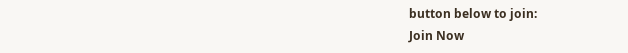button below to join:
Join Now